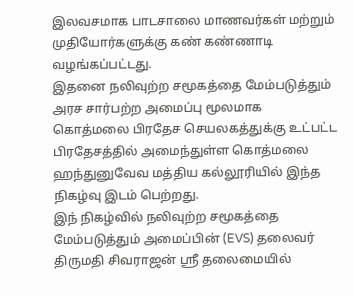இலவசமாக பாடசாலை மாணவர்கள் மற்றும் முதியோர்களுக்கு கண் கண்ணாடி வழங்கப்பட்டது.
இதனை நலிவுற்ற சமூகத்தை மேம்படுத்தும் அரச சார்பற்ற அமைப்பு மூலமாக கொத்மலை பிரதேச செயலகத்துக்கு உட்பட்ட பிரதேசத்தில் அமைந்துள்ள கொத்மலை ஹந்துனுவேவ மத்திய கல்லூரியில் இந்த நிகழ்வு இடம் பெற்றது.
இந் நிகழ்வில் நலிவுற்ற சமூகத்தை மேம்படுத்தும் அமைப்பின் (EVS) தலைவர் திருமதி சிவராஜன் ஸ்ரீ தலைமையில்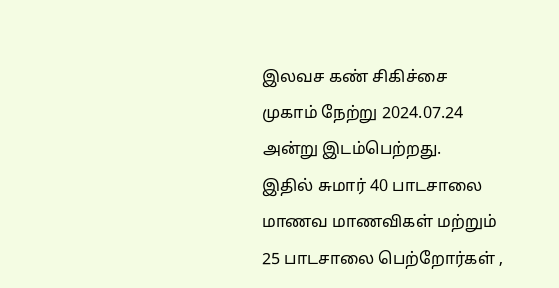இலவச கண் சிகிச்சை முகாம் நேற்று 2024.07.24 அன்று இடம்பெற்றது.
இதில் சுமார் 40 பாடசாலை மாணவ மாணவிகள் மற்றும் 25 பாடசாலை பெற்றோர்கள் ,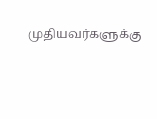முதியவர்களுக்கு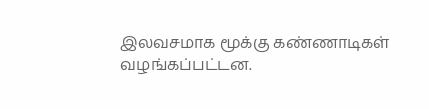இலவசமாக மூக்கு கண்ணாடிகள் வழங்கப்பட்டன.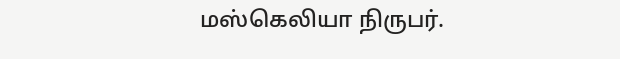மஸ்கெலியா நிருபர்.